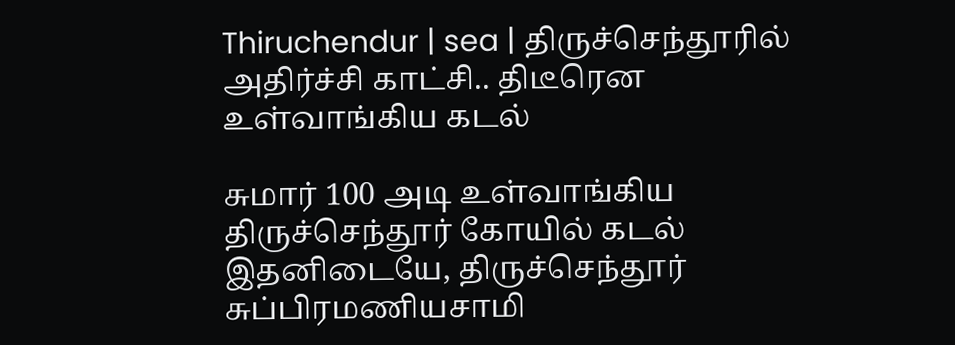Thiruchendur | sea | திருச்செந்தூரில் அதிர்ச்சி காட்சி.. திடீரென உள்வாங்கிய கடல்

சுமார் 100 அடி உள்வாங்கிய திருச்செந்தூர் கோயில் கடல் இதனிடையே, திருச்செந்தூர் சுப்பிரமணியசாமி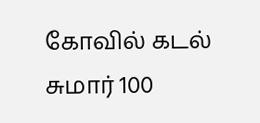கோவில் கடல் சுமார் 100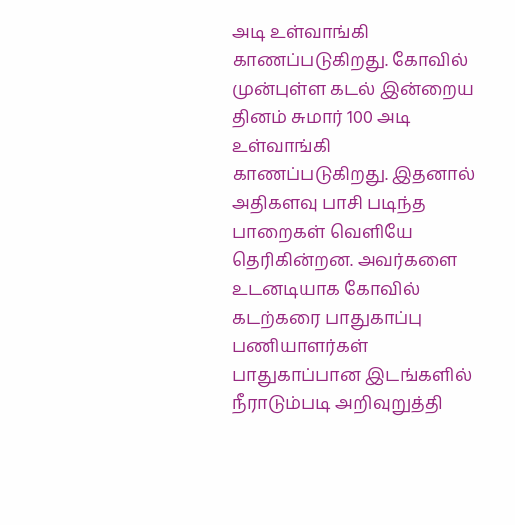அடி உள்வாங்கி காணப்படுகிறது. கோவில் முன்புள்ள கடல் இன்றைய தினம் சுமார் 100 அடி உள்வாங்கி காணப்படுகிறது. இதனால் அதிகளவு பாசி படிந்த பாறைகள் வெளியே தெரிகின்றன. அவர்களை உடனடியாக கோவில் கடற்கரை பாதுகாப்பு பணியாளர்கள் பாதுகாப்பான இடங்களில் நீராடும்படி அறிவுறுத்தி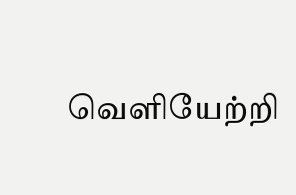வெளியேற்றி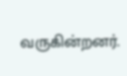வருகின்றனர்.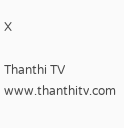X

Thanthi TV
www.thanthitv.com